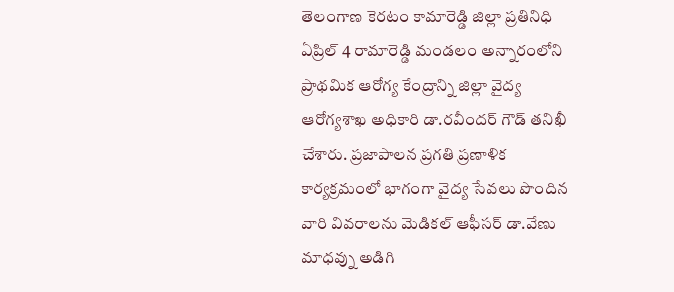తెలంగాణ కెరటం కామారెడ్డి జిల్లా ప్రతినిధి ఏప్రిల్ 4 రామారెడ్డి మండలం అన్నారంలోని ప్రాథమిక ఆరోగ్య కేంద్రాన్ని జిల్లా వైద్య ఆరోగ్యశాఖ అధికారి డా.రవీందర్ గౌడ్ తనిఖీ చేశారు. ప్రజాపాలన ప్రగతి ప్రణాళిక కార్యక్రమంలో భాగంగా వైద్య సేవలు పొందిన వారి వివరాలను మెడికల్ ఆఫీసర్ డా.వేణు మాధవ్ను అడిగి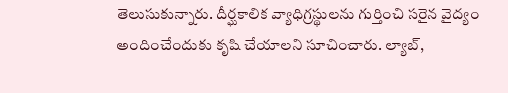తెలుసుకున్నారు. దీర్ఘకాలిక వ్యాధిగ్రస్థులను గుర్తించి సరైన వైద్యం అందించేందుకు కృషి చేయాలని సూచించారు. ల్యాబ్,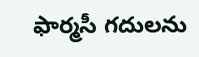ఫార్మసీ గదులను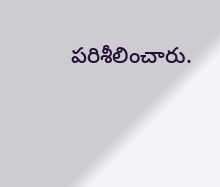పరిశీలించారు.